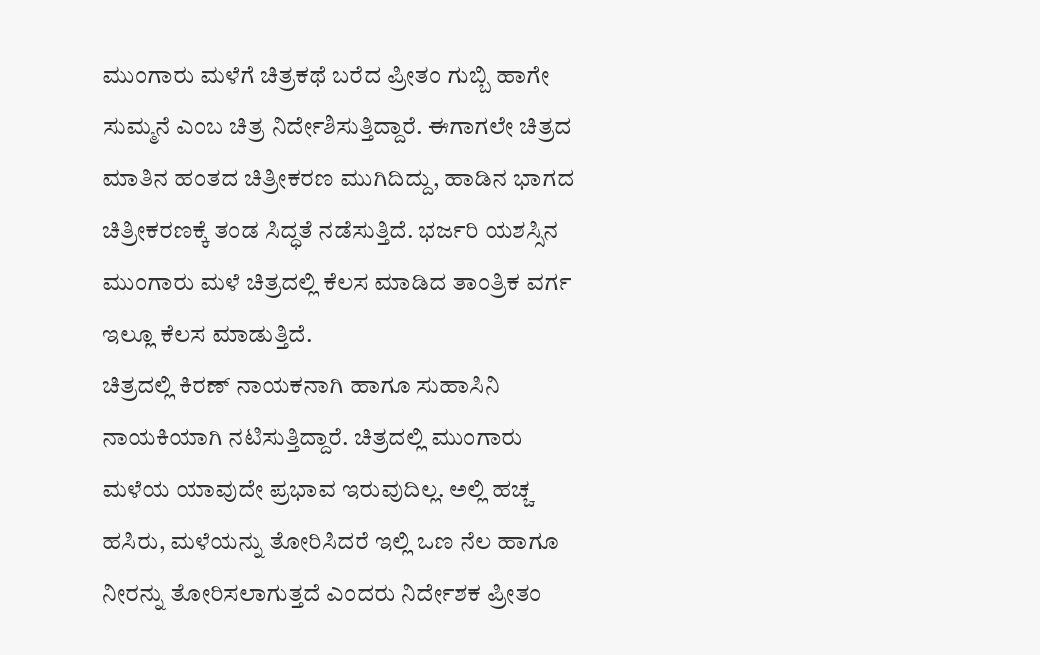ಮುಂಗಾರು ಮಳೆಗೆ ಚಿತ್ರಕಥೆ ಬರೆದ ಪ್ರೀತಂ ಗುಬ್ಬಿ ಹಾಗೇ ಸುಮ್ಮನೆ ಎಂಬ ಚಿತ್ರ ನಿರ್ದೇಶಿಸುತ್ತಿದ್ದಾರೆ. ಈಗಾಗಲೇ ಚಿತ್ರದ ಮಾತಿನ ಹಂತದ ಚಿತ್ರೀಕರಣ ಮುಗಿದಿದ್ದು, ಹಾಡಿನ ಭಾಗದ ಚಿತ್ರೀಕರಣಕ್ಕೆ ತಂಡ ಸಿದ್ಧತೆ ನಡೆಸುತ್ತಿದೆ. ಭರ್ಜರಿ ಯಶಸ್ಸಿನ ಮುಂಗಾರು ಮಳೆ ಚಿತ್ರದಲ್ಲಿ ಕೆಲಸ ಮಾಡಿದ ತಾಂತ್ರಿಕ ವರ್ಗ ಇಲ್ಲೂ ಕೆಲಸ ಮಾಡುತ್ತಿದೆ.
ಚಿತ್ರದಲ್ಲಿ ಕಿರಣ್ ನಾಯಕನಾಗಿ ಹಾಗೂ ಸುಹಾಸಿನಿ ನಾಯಕಿಯಾಗಿ ನಟಿಸುತ್ತಿದ್ದಾರೆ. ಚಿತ್ರದಲ್ಲಿ ಮುಂಗಾರು ಮಳೆಯ ಯಾವುದೇ ಪ್ರಭಾವ ಇರುವುದಿಲ್ಲ. ಅಲ್ಲಿ ಹಚ್ಚ ಹಸಿರು, ಮಳೆಯನ್ನು ತೋರಿಸಿದರೆ ಇಲ್ಲಿ ಒಣ ನೆಲ ಹಾಗೂ ನೀರನ್ನು ತೋರಿಸಲಾಗುತ್ತದೆ ಎಂದರು ನಿರ್ದೇಶಕ ಪ್ರೀತಂ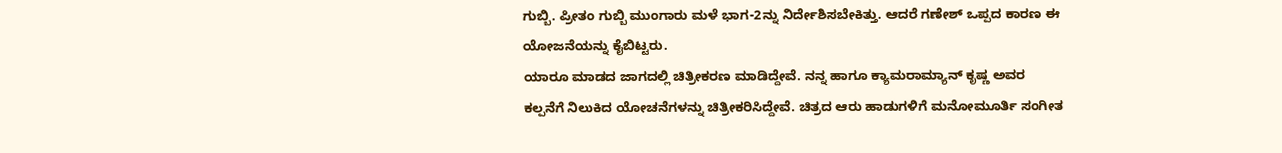ಗುಬ್ಬಿ. ಪ್ರೀತಂ ಗುಬ್ಬಿ ಮುಂಗಾರು ಮಳೆ ಭಾಗ-2ನ್ನು ನಿರ್ದೇಶಿಸಬೇಕಿತ್ತು. ಆದರೆ ಗಣೇಶ್ ಒಪ್ಪದ ಕಾರಣ ಈ ಯೋಜನೆಯನ್ನು ಕೈಬಿಟ್ಟರು.
ಯಾರೂ ಮಾಡದ ಜಾಗದಲ್ಲಿ ಚಿತ್ರೀಕರಣ ಮಾಡಿದ್ದೇವೆ. ನನ್ನ ಹಾಗೂ ಕ್ಯಾಮರಾಮ್ಯಾನ್ ಕೃಷ್ಣ ಅವರ ಕಲ್ಪನೆಗೆ ನಿಲುಕಿದ ಯೋಚನೆಗಳನ್ನು ಚಿತ್ರೀಕರಿಸಿದ್ದೇವೆ. ಚಿತ್ರದ ಆರು ಹಾಡುಗಳಿಗೆ ಮನೋಮೂರ್ತಿ ಸಂಗೀತ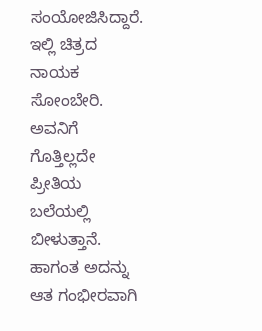ಸಂಯೋಜಿಸಿದ್ದಾರೆ. ಇಲ್ಲಿ ಚಿತ್ರದ ನಾಯಕ ಸೋಂಬೇರಿ. ಅವನಿಗೆ ಗೊತ್ತಿಲ್ಲದೇ ಪ್ರೀತಿಯ ಬಲೆಯಲ್ಲಿ ಬೀಳುತ್ತಾನೆ. ಹಾಗಂತ ಅದನ್ನು ಆತ ಗಂಭೀರವಾಗಿ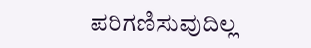ಪರಿಗಣಿಸುವುದಿಲ್ಲ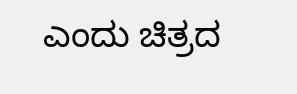ಎಂದು ಚಿತ್ರದ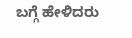ಬಗ್ಗೆ ಹೇಳಿದರು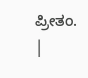ಪ್ರೀತಂ.
|